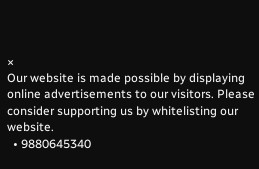×
Our website is made possible by displaying online advertisements to our visitors. Please consider supporting us by whitelisting our website.
  • 9880645340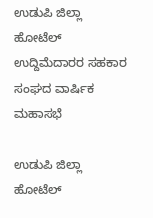ಉಡುಪಿ ಜಿಲ್ಲಾ ಹೋಟೆಲ್ ಉದ್ದಿಮೆದಾರರ ಸಹಕಾರ ಸಂಘದ ವಾರ್ಷಿಕ ಮಹಾಸಭೆ

ಉಡುಪಿ ಜಿಲ್ಲಾ ಹೋಟೆಲ್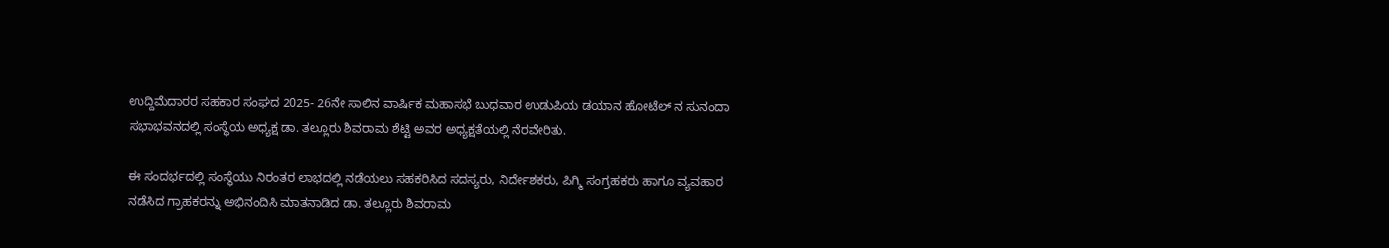ಉದ್ದಿಮೆದಾರರ ಸಹಕಾರ ಸಂಘದ 2025- 26ನೇ ಸಾಲಿನ ವಾರ್ಷಿಕ ಮಹಾಸಭೆ ಬುಧವಾರ ಉಡುಪಿಯ ಡಯಾನ ಹೋಟೆಲ್ ನ ಸುನಂದಾ ಸಭಾಭವನದಲ್ಲಿ ಸಂಸ್ಥೆಯ ಅಧ್ಯಕ್ಷ ಡಾ. ತಲ್ಲೂರು ಶಿವರಾಮ ಶೆಟ್ಟಿ ಅವರ ಅಧ್ಯಕ್ಷತೆಯಲ್ಲಿ ನೆರವೇರಿತು.

ಈ ಸಂದರ್ಭದಲ್ಲಿ ಸಂಸ್ಥೆಯು ನಿರಂತರ ಲಾಭದಲ್ಲಿ ನಡೆಯಲು ಸಹಕರಿಸಿದ ಸದಸ್ಯರು, ನಿರ್ದೇಶಕರು, ಪಿಗ್ಮಿ ಸಂಗ್ರಹಕರು ಹಾಗೂ ವ್ಯವಹಾರ ನಡೆಸಿದ ಗ್ರಾಹಕರನ್ನು ಅಭಿನಂದಿಸಿ ಮಾತನಾಡಿದ ಡಾ. ತಲ್ಲೂರು ಶಿವರಾಮ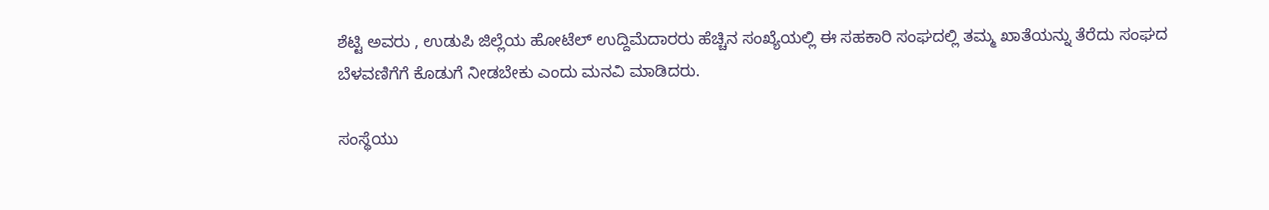ಶೆಟ್ಟಿ ಅವರು , ಉಡುಪಿ ಜಿಲ್ಲೆಯ ಹೋಟೆಲ್ ಉದ್ದಿಮೆದಾರರು ಹೆಚ್ಚಿನ ಸಂಖ್ಯೆಯಲ್ಲಿ ಈ ಸಹಕಾರಿ ಸಂಘದಲ್ಲಿ ತಮ್ಮ ಖಾತೆಯನ್ನು ತೆರೆದು ಸಂಘದ ಬೆಳವಣಿಗೆಗೆ ಕೊಡುಗೆ ನೀಡಬೇಕು ಎಂದು ಮನವಿ ಮಾಡಿದರು.

ಸಂಸ್ಥೆಯು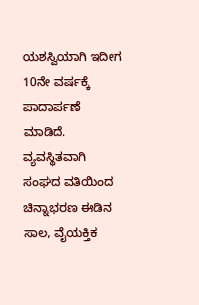ಯಶಸ್ವಿಯಾಗಿ ಇದೀಗ 10ನೇ ವರ್ಷಕ್ಕೆ ಪಾದಾರ್ಪಣೆ ಮಾಡಿದೆ. ವ್ಯವಸ್ಥಿತವಾಗಿ
ಸಂಘದ ವತಿಯಿಂದ ಚಿನ್ನಾಭರಣ ಈಡಿನ ಸಾಲ, ವೈಯಕ್ತಿಕ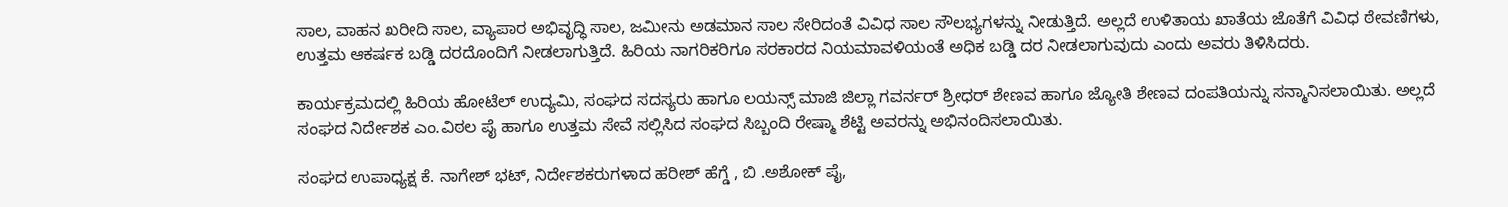ಸಾಲ, ವಾಹನ ಖರೀದಿ ಸಾಲ, ವ್ಯಾಪಾರ ಅಭಿವೃದ್ಧಿ ಸಾಲ, ಜಮೀನು ಅಡಮಾನ ಸಾಲ ಸೇರಿದಂತೆ ವಿವಿಧ ಸಾಲ ಸೌಲಭ್ಯಗಳನ್ನು ನೀಡುತ್ತಿದೆ. ಅಲ್ಲದೆ ಉಳಿತಾಯ ಖಾತೆಯ ಜೊತೆಗೆ ವಿವಿಧ ಠೇವಣಿಗಳು, ಉತ್ತಮ ಆಕರ್ಷಕ ಬಡ್ಡಿ ದರದೊಂದಿಗೆ ನೀಡಲಾಗುತ್ತಿದೆ. ಹಿರಿಯ ನಾಗರಿಕರಿಗೂ ಸರಕಾರದ ನಿಯಮಾವಳಿಯಂತೆ ಅಧಿಕ ಬಡ್ಡಿ ದರ ನೀಡಲಾಗುವುದು ಎಂದು ಅವರು ತಿಳಿಸಿದರು.

ಕಾರ್ಯಕ್ರಮದಲ್ಲಿ ಹಿರಿಯ ಹೋಟೆಲ್ ಉದ್ಯಮಿ, ಸಂಘದ ಸದಸ್ಯರು ಹಾಗೂ ಲಯನ್ಸ್ ಮಾಜಿ ಜಿಲ್ಲಾ ಗವರ್ನರ್ ಶ್ರೀಧರ್ ಶೇಣವ ಹಾಗೂ ಜ್ಯೋತಿ ಶೇಣವ ದಂಪತಿಯನ್ನು ಸನ್ಮಾನಿಸಲಾಯಿತು. ಅಲ್ಲದೆ ಸಂಘದ ನಿರ್ದೇಶಕ ಎಂ.ವಿಠಲ ಪೈ ಹಾಗೂ ಉತ್ತಮ ಸೇವೆ ಸಲ್ಲಿಸಿದ ಸಂಘದ ಸಿಬ್ಬಂದಿ ರೇಷ್ಮಾ ಶೆಟ್ಟಿ ಅವರನ್ನು ಅಭಿನಂದಿಸಲಾಯಿತು.

ಸಂಘದ ಉಪಾಧ್ಯಕ್ಷ ಕೆ. ನಾಗೇಶ್ ಭಟ್, ನಿರ್ದೇಶಕರುಗಳಾದ ಹರೀಶ್ ಹೆಗ್ಡೆ , ಬಿ .ಅಶೋಕ್ ಪೈ,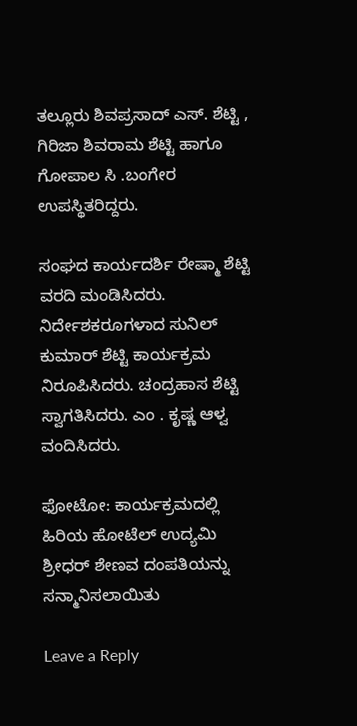ತಲ್ಲೂರು ಶಿವಪ್ರಸಾದ್ ಎಸ್. ಶೆಟ್ಟಿ , ಗಿರಿಜಾ ಶಿವರಾಮ ಶೆಟ್ಟಿ ಹಾಗೂ ಗೋಪಾಲ ಸಿ .ಬಂಗೇರ ಉಪಸ್ಥಿತರಿದ್ದರು.

ಸಂಘದ ಕಾರ್ಯದರ್ಶಿ ರೇಷ್ಮಾ ಶೆಟ್ಟಿ ವರದಿ ಮಂಡಿಸಿದರು. ನಿರ್ದೇಶಕರೂಗಳಾದ ಸುನಿಲ್ ಕುಮಾರ್ ಶೆಟ್ಟಿ ಕಾರ್ಯಕ್ರಮ ನಿರೂಪಿಸಿದರು. ಚಂದ್ರಹಾಸ ಶೆಟ್ಟಿ ಸ್ವಾಗತಿಸಿದರು. ಎಂ . ಕೃಷ್ಣ ಆಳ್ವ ವಂದಿಸಿದರು.

ಫೋಟೋ: ಕಾರ್ಯಕ್ರಮದಲ್ಲಿ ಹಿರಿಯ ಹೋಟೆಲ್ ಉದ್ಯಮಿ ಶ್ರೀಧರ್ ಶೇಣವ ದಂಪತಿಯನ್ನು ಸನ್ಮಾನಿಸಲಾಯಿತು

Leave a Reply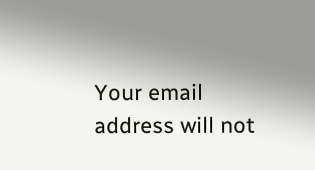Your email address will not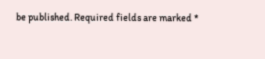be published. Required fields are marked *